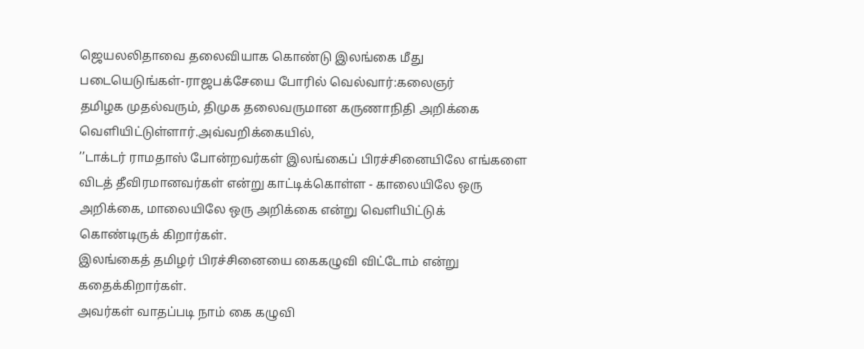ஜெயலலிதாவை தலைவியாக கொண்டு இலங்கை மீது படையெடுங்கள்-ராஜபக்சேயை போரில் வெல்வார்:கலைஞர்
தமிழக முதல்வரும், திமுக தலைவருமான கருணாநிதி அறிக்கை வெளியிட்டுள்ளார்.அவ்வறிக்கையில்,
’’டாக்டர் ராமதாஸ் போன்றவர்கள் இலங்கைப் பிரச்சினையிலே எங்களை விடத் தீவிரமானவர்கள் என்று காட்டிக்கொள்ள - காலையிலே ஒரு அறிக்கை, மாலையிலே ஒரு அறிக்கை என்று வெளியிட்டுக் கொண்டிருக் கிறார்கள்.
இலங்கைத் தமிழர் பிரச்சினையை கைகழுவி விட்டோம் என்று கதைக்கிறார்கள்.
அவர்கள் வாதப்படி நாம் கை கழுவி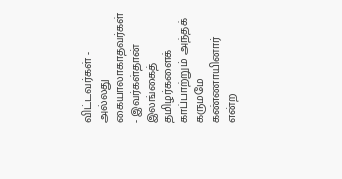விட்டவர்கள் - அல்லது கையாலாகாதவர்கள் - இவர்கள்தான் இலங்கைத் தமிழர்களைக் காப்பாற்றும் அந்தக் கருமமே கண்ணாயினார் என்ற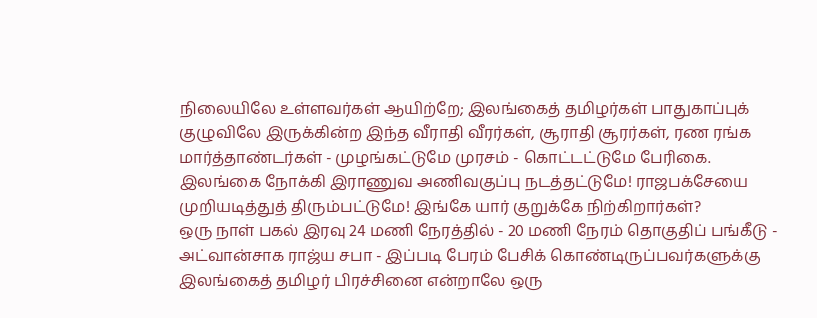நிலையிலே உள்ளவர்கள் ஆயிற்றே; இலங்கைத் தமிழர்கள் பாதுகாப்புக் குழுவிலே இருக்கின்ற இந்த வீராதி வீரர்கள், சூராதி சூரர்கள், ரண ரங்க மார்த்தாண்டர்கள் - முழங்கட்டுமே முரசம் - கொட்டட்டுமே பேரிகை.
இலங்கை நோக்கி இராணுவ அணிவகுப்பு நடத்தட்டுமே! ராஜபக்சேயை முறியடித்துத் திரும்பட்டுமே! இங்கே யார் குறுக்கே நிற்கிறார்கள்?
ஒரு நாள் பகல் இரவு 24 மணி நேரத்தில் - 20 மணி நேரம் தொகுதிப் பங்கீடு - அட்வான்சாக ராஜ்ய சபா - இப்படி பேரம் பேசிக் கொண்டிருப்பவர்களுக்கு இலங்கைத் தமிழர் பிரச்சினை என்றாலே ஒரு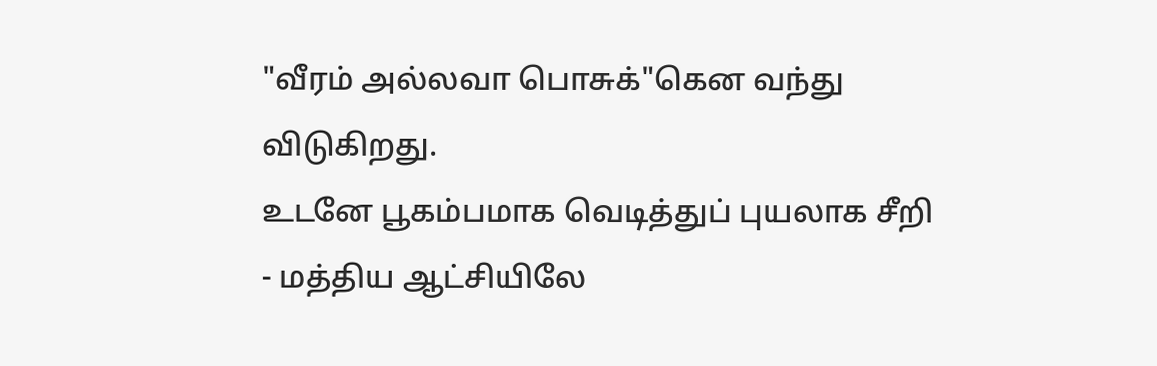"வீரம் அல்லவா பொசுக்"கென வந்து விடுகிறது.
உடனே பூகம்பமாக வெடித்துப் புயலாக சீறி - மத்திய ஆட்சியிலே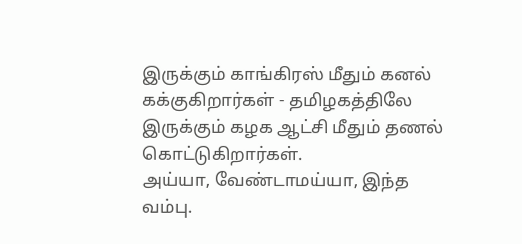இருக்கும் காங்கிரஸ் மீதும் கனல் கக்குகிறார்கள் - தமிழகத்திலே இருக்கும் கழக ஆட்சி மீதும் தணல் கொட்டுகிறார்கள்.
அய்யா, வேண்டாமய்யா, இந்த வம்பு.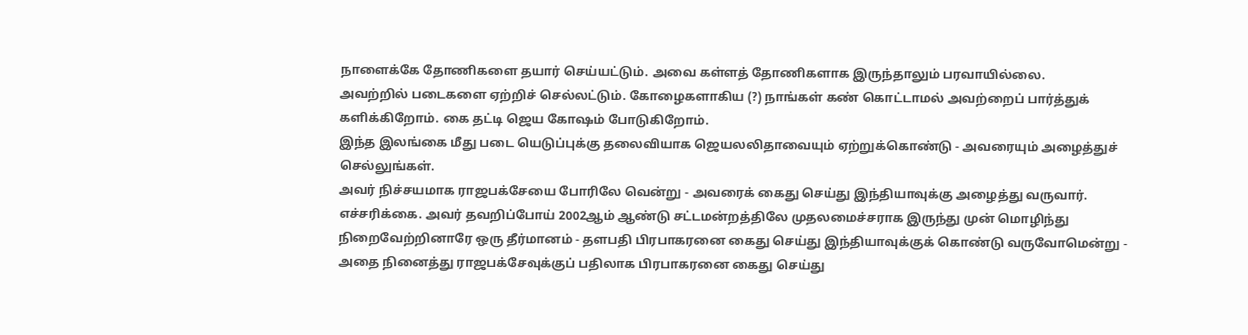நாளைக்கே தோணிகளை தயார் செய்யட்டும். அவை கள்ளத் தோணிகளாக இருந்தாலும் பரவாயில்லை.
அவற்றில் படைகளை ஏற்றிச் செல்லட்டும். கோழைகளாகிய (?) நாங்கள் கண் கொட்டாமல் அவற்றைப் பார்த்துக் களிக்கிறோம். கை தட்டி ஜெய கோஷம் போடுகிறோம்.
இந்த இலங்கை மீது படை யெடுப்புக்கு தலைவியாக ஜெயலலிதாவையும் ஏற்றுக்கொண்டு - அவரையும் அழைத்துச் செல்லுங்கள்.
அவர் நிச்சயமாக ராஜபக்சேயை போரிலே வென்று - அவரைக் கைது செய்து இந்தியாவுக்கு அழைத்து வருவார்.
எச்சரிக்கை. அவர் தவறிப்போய் 2002ஆம் ஆண்டு சட்டமன்றத்திலே முதலமைச்சராக இருந்து முன் மொழிந்து நிறைவேற்றினாரே ஒரு தீர்மானம் - தளபதி பிரபாகரனை கைது செய்து இந்தியாவுக்குக் கொண்டு வருவோமென்று - அதை நினைத்து ராஜபக்சேவுக்குப் பதிலாக பிரபாகரனை கைது செய்து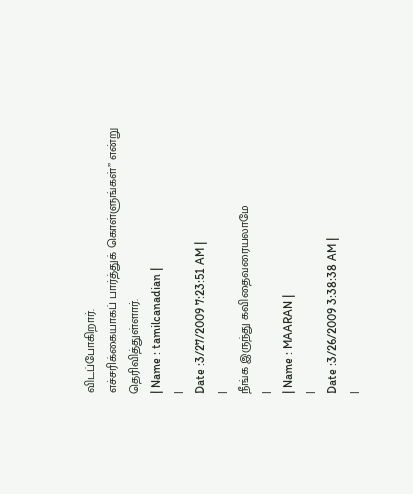விடப்போகிறார்.
எச்சரிக்கையாகப் பார்த்துக் கொள்ளுங்கள்’’ என்று தெரிவித்துள்ளார்.
| Name : tamilcanadian |
|
Date :3/27/2009 7:23:51 AM |
|
நீங்க இருந்து கவிதைவரையலாமே
|
| Name : MAARAN |
|
Date :3/26/2009 3:38:38 AM |
|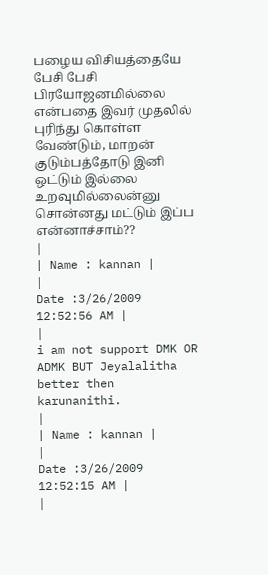பழைய விசியத்தையே பேசி பேசி பிரயோஜனமில்லை என்பதை இவர் முதலில் புரிந்து கொள்ள வேண்டும், மாறன் குடும்பத்தோடு இனி ஒட்டும் இல்லை உறவுமில்லைன்னு சொன்னது மட்டும் இப்ப என்னாச்சாம்??
|
| Name : kannan |
|
Date :3/26/2009 12:52:56 AM |
|
i am not support DMK OR ADMK BUT Jeyalalitha better then karunanithi.
|
| Name : kannan |
|
Date :3/26/2009 12:52:15 AM |
|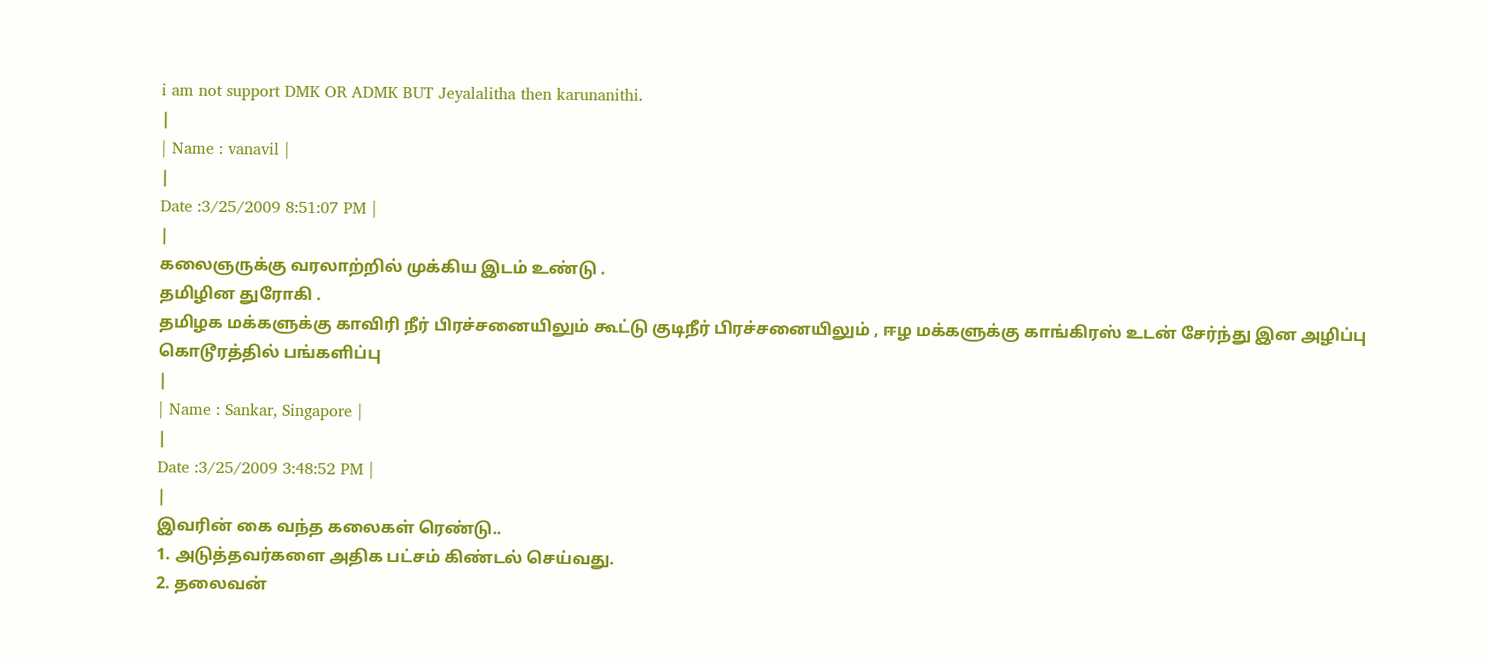i am not support DMK OR ADMK BUT Jeyalalitha then karunanithi.
|
| Name : vanavil |
|
Date :3/25/2009 8:51:07 PM |
|
கலைஞருக்கு வரலாற்றில் முக்கிய இடம் உண்டு .
தமிழின துரோகி .
தமிழக மக்களுக்கு காவிரி நீர் பிரச்சனையிலும் கூட்டு குடிநீர் பிரச்சனையிலும் , ஈழ மக்களுக்கு காங்கிரஸ் உடன் சேர்ந்து இன அழிப்பு கொடூரத்தில் பங்களிப்பு
|
| Name : Sankar, Singapore |
|
Date :3/25/2009 3:48:52 PM |
|
இவரின் கை வந்த கலைகள் ரெண்டு..
1. அடுத்தவர்களை அதிக பட்சம் கிண்டல் செய்வது.
2. தலைவன்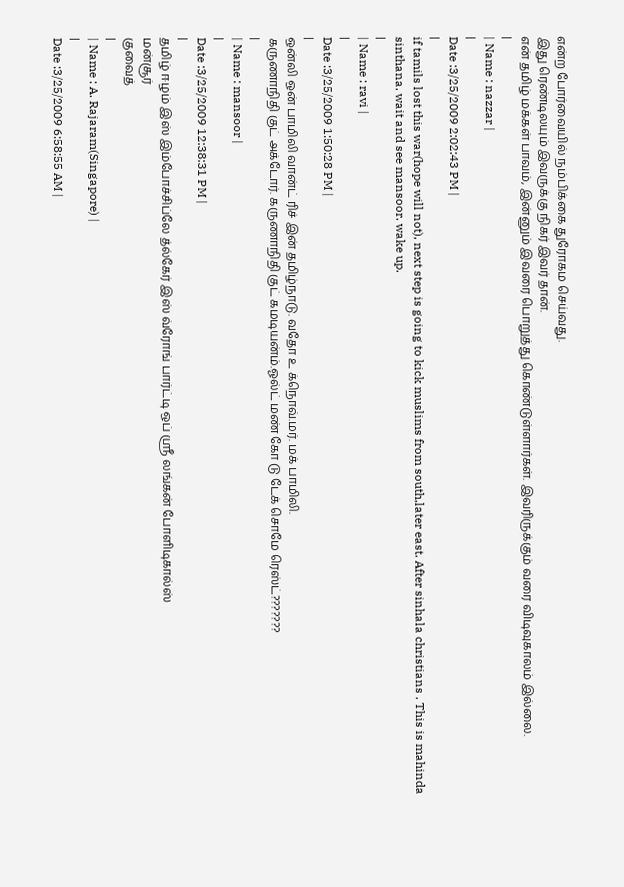என்ற போர்வையில் நம்பிக்கை துரோகம செய்வது.
இது ரெண்டிலயும் இவருக்கு நிகர் இவர் தான்.
என் தமிழ் மக்கள் பாவம், இன்னும் இவரை பொறுத்து கொண்டுள்ளார்கள். இவரிருக்கும் வரை விடிவுகாலம் இல்லை.
|
| Name : nazzar |
|
Date :3/25/2009 2:02:43 PM |
|
if tamils lost this war(hope will not), next step is going to kick muslims from south,later east. After sinhala christians . This is mahinda sinthana. wait and see mansoor. wake up.
|
| Name : ravi |
|
Date :3/25/2009 1:50:28 PM |
|
ஒன்லி ஒன் பாமிலி வான்ட் ரிச் இன் தமிழ்நாடு. வதோ உ க்நொவ்.மர். மக் பாமிலி.
கருணாநிதி குட் அக்டோர். கருணாநிதி குட் கமடியன்ம்.ஓல்ட் மண் கோ டு டேக் சொமே ரெஸ்ட்???????
|
| Name : mansoor |
|
Date :3/25/2009 12:38:31 PM |
|
தமிழ் ஈழம் இஸ் இம்போச்சிப்லே த்ல்கேர் இஸ் வ்ரோங் பார்ட்டி ஒப் ஸ்ரீ லங்கன் போளிடிகால்ஸ்
மன்சூர்
குவைத்
|
| Name : A. Rajaram(Singapore) |
|
Date :3/25/2009 6:58:55 AM |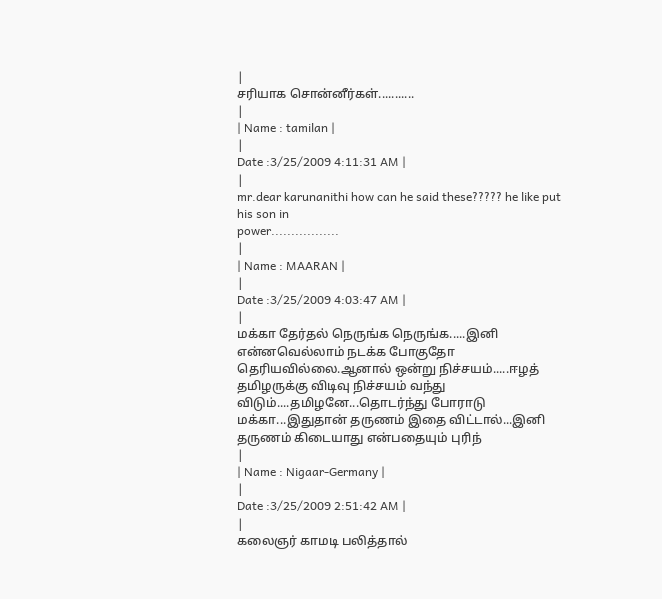|
சரியாக சொன்னீர்கள்...........
|
| Name : tamilan |
|
Date :3/25/2009 4:11:31 AM |
|
mr.dear karunanithi how can he said these????? he like put his son in
power.................
|
| Name : MAARAN |
|
Date :3/25/2009 4:03:47 AM |
|
மக்கா தேர்தல் நெருங்க நெருங்க.....இனி என்னவெல்லாம் நடக்க போகுதோ தெரியவில்லை.ஆனால் ஒன்று நிச்சயம்.....ஈழத் தமிழருக்கு விடிவு நிச்சயம் வந்து விடும்....தமிழனே...தொடர்ந்து போராடு மக்கா...இதுதான் தருணம் இதை விட்டால்...இனி தருணம் கிடையாது என்பதையும் புரிந்
|
| Name : Nigaar-Germany |
|
Date :3/25/2009 2:51:42 AM |
|
கலைஞர் காமடி பலித்தால்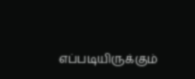எப்படியிருக்கும்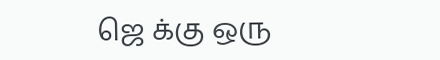ஜெ க்கு ஒரு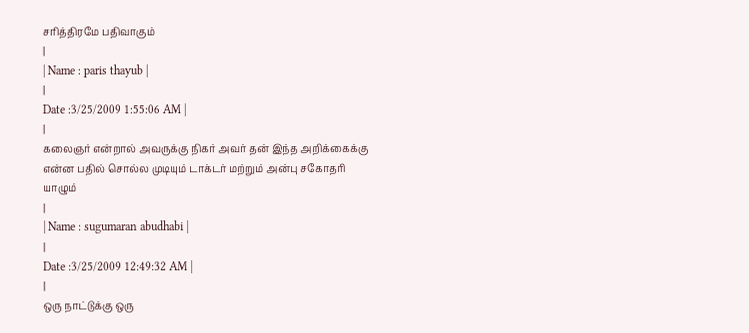சரித்திரமே பதிவாகும்
|
| Name : paris thayub |
|
Date :3/25/2009 1:55:06 AM |
|
கலைஞர் என்றால் அவருக்கு நிகர் அவர் தன் இந்த அறிக்கைக்கு என்ன பதில் சொல்ல முடியும் டாக்டர் மற்றும் அன்பு சகோதரி யாழும்
|
| Name : sugumaran abudhabi |
|
Date :3/25/2009 12:49:32 AM |
|
ஒரு நாட்டுக்கு ஒரு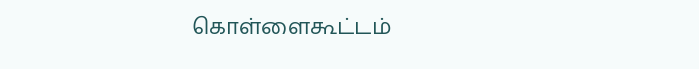கொள்ளைகூட்டம்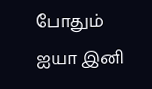போதும் ஐயா இனி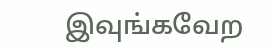இவுங்கவேற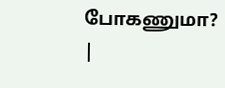போகணுமா?
|